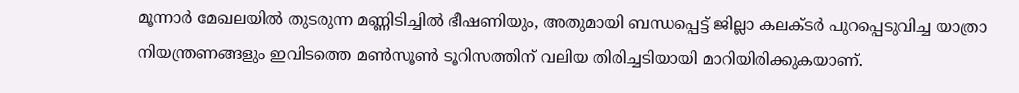മൂന്നാർ മേഖലയിൽ തുടരുന്ന മണ്ണിടിച്ചിൽ ഭീഷണിയും, അതുമായി ബന്ധപ്പെട്ട് ജില്ലാ കലക്ടർ പുറപ്പെടുവിച്ച യാത്രാ നിയന്ത്രണങ്ങളും ഇവിടത്തെ മൺസൂൺ ടൂറിസത്തിന് വലിയ തിരിച്ചടിയായി മാറിയിരിക്കുകയാണ്.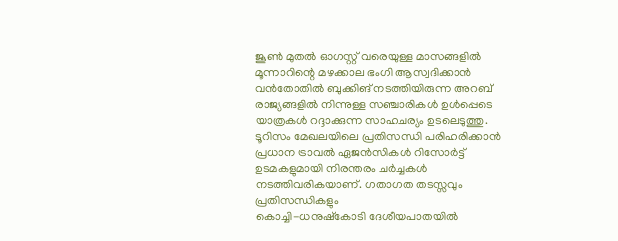ജൂൺ മുതൽ ഓഗസ്റ്റ് വരെയുള്ള മാസങ്ങളിൽ മൂന്നാറിന്റെ മഴക്കാല ഭംഗി ആസ്വദിക്കാൻ വൻതോതിൽ ബുക്കിങ് നടത്തിയിരുന്ന അറബ് രാജ്യങ്ങളിൽ നിന്നുള്ള സഞ്ചാരികൾ ഉൾപ്പെടെ യാത്രകൾ റദ്ദാക്കുന്ന സാഹചര്യം ഉടലെടുത്തു.
ടൂറിസം മേഖലയിലെ പ്രതിസന്ധി പരിഹരിക്കാൻ പ്രധാന ട്രാവൽ ഏജൻസികൾ റിസോർട്ട് ഉടമകളുമായി നിരന്തരം ചർച്ചകൾ നടത്തിവരികയാണ്. ഗതാഗത തടസ്സവും പ്രതിസന്ധികളും
കൊച്ചി-ധനുഷ്കോടി ദേശീയപാതയിൽ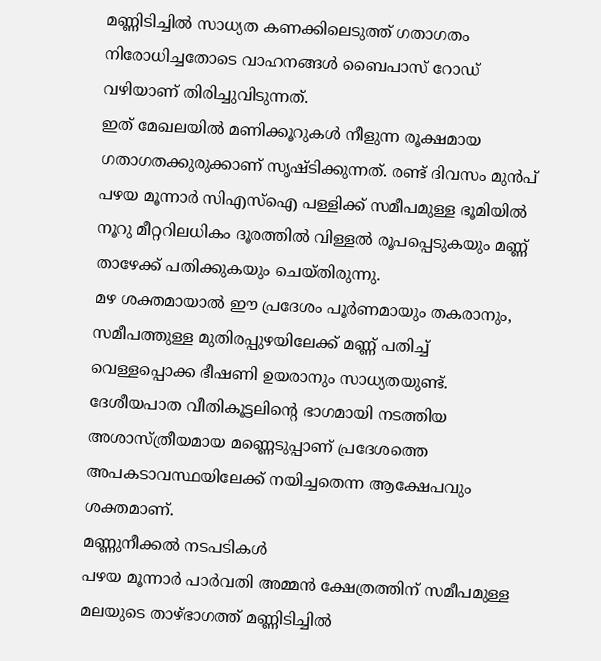മണ്ണിടിച്ചിൽ സാധ്യത കണക്കിലെടുത്ത് ഗതാഗതം നിരോധിച്ചതോടെ വാഹനങ്ങൾ ബൈപാസ് റോഡ് വഴിയാണ് തിരിച്ചുവിടുന്നത്.
ഇത് മേഖലയിൽ മണിക്കൂറുകൾ നീളുന്ന രൂക്ഷമായ ഗതാഗതക്കുരുക്കാണ് സൃഷ്ടിക്കുന്നത്. രണ്ട് ദിവസം മുൻപ് പഴയ മൂന്നാർ സിഎസ്ഐ പള്ളിക്ക് സമീപമുള്ള ഭൂമിയിൽ നൂറു മീറ്ററിലധികം ദൂരത്തിൽ വിള്ളൽ രൂപപ്പെടുകയും മണ്ണ് താഴേക്ക് പതിക്കുകയും ചെയ്തിരുന്നു.
മഴ ശക്തമായാൽ ഈ പ്രദേശം പൂർണമായും തകരാനും, സമീപത്തുള്ള മുതിരപ്പുഴയിലേക്ക് മണ്ണ് പതിച്ച് വെള്ളപ്പൊക്ക ഭീഷണി ഉയരാനും സാധ്യതയുണ്ട്. ദേശീയപാത വീതികൂട്ടലിന്റെ ഭാഗമായി നടത്തിയ അശാസ്ത്രീയമായ മണ്ണെടുപ്പാണ് പ്രദേശത്തെ അപകടാവസ്ഥയിലേക്ക് നയിച്ചതെന്ന ആക്ഷേപവും ശക്തമാണ്.
മണ്ണുനീക്കൽ നടപടികൾ
പഴയ മൂന്നാർ പാർവതി അമ്മൻ ക്ഷേത്രത്തിന് സമീപമുള്ള മലയുടെ താഴ്ഭാഗത്ത് മണ്ണിടിച്ചിൽ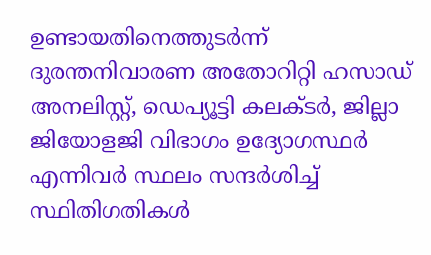ഉണ്ടായതിനെത്തുടർന്ന് ദുരന്തനിവാരണ അതോറിറ്റി ഹസാഡ് അനലിസ്റ്റ്, ഡെപ്യൂട്ടി കലക്ടർ, ജില്ലാ ജിയോളജി വിഭാഗം ഉദ്യോഗസ്ഥർ എന്നിവർ സ്ഥലം സന്ദർശിച്ച് സ്ഥിതിഗതികൾ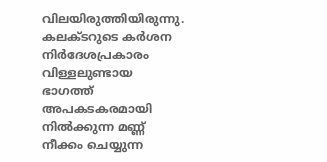വിലയിരുത്തിയിരുന്നു. കലക്ടറുടെ കർശന നിർദേശപ്രകാരം വിള്ളലുണ്ടായ ഭാഗത്ത് അപകടകരമായി നിൽക്കുന്ന മണ്ണ് നീക്കം ചെയ്യുന്ന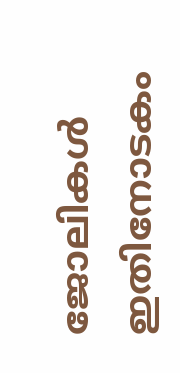ജോലികൾ ഇതിനോടകം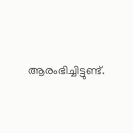ആരംഭിച്ചിട്ടുണ്ട്.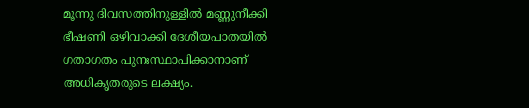മൂന്നു ദിവസത്തിനുള്ളിൽ മണ്ണുനീക്കി ഭീഷണി ഒഴിവാക്കി ദേശീയപാതയിൽ ഗതാഗതം പുനഃസ്ഥാപിക്കാനാണ് അധികൃതരുടെ ലക്ഷ്യം.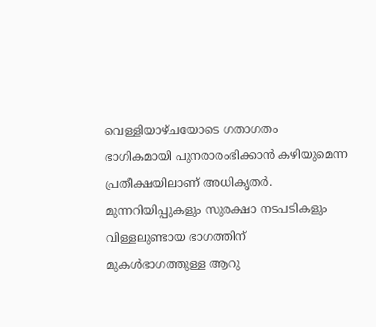വെള്ളിയാഴ്ചയോടെ ഗതാഗതം ഭാഗികമായി പുനരാരംഭിക്കാൻ കഴിയുമെന്ന പ്രതീക്ഷയിലാണ് അധികൃതർ.
മുന്നറിയിപ്പുകളും സുരക്ഷാ നടപടികളും
വിള്ളലുണ്ടായ ഭാഗത്തിന് മുകൾഭാഗത്തുള്ള ആറു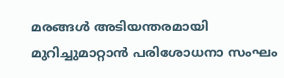മരങ്ങൾ അടിയന്തരമായി മുറിച്ചുമാറ്റാൻ പരിശോധനാ സംഘം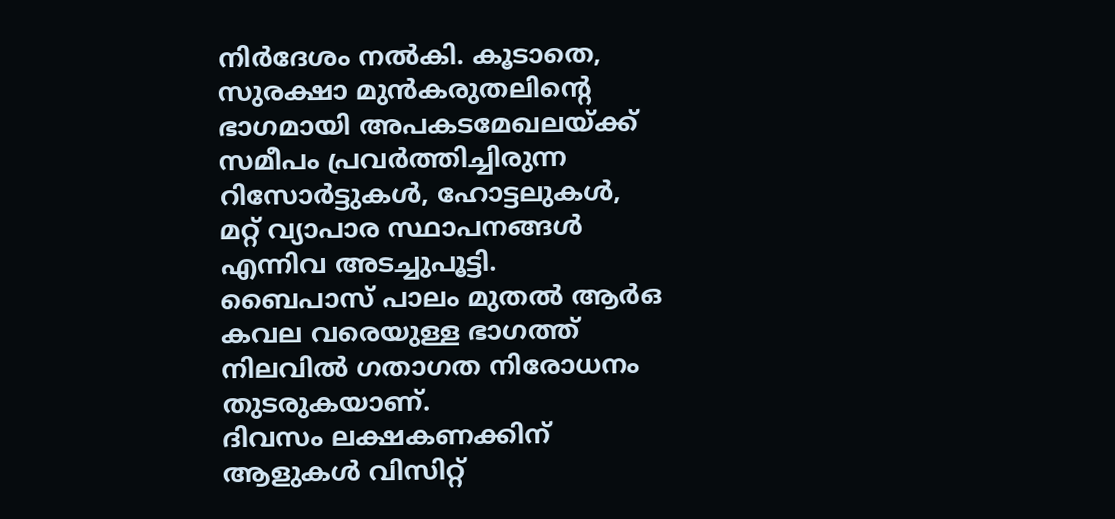നിർദേശം നൽകി. കൂടാതെ, സുരക്ഷാ മുൻകരുതലിന്റെ ഭാഗമായി അപകടമേഖലയ്ക്ക് സമീപം പ്രവർത്തിച്ചിരുന്ന റിസോർട്ടുകൾ, ഹോട്ടലുകൾ, മറ്റ് വ്യാപാര സ്ഥാപനങ്ങൾ എന്നിവ അടച്ചുപൂട്ടി.
ബൈപാസ് പാലം മുതൽ ആർഒ കവല വരെയുള്ള ഭാഗത്ത് നിലവിൽ ഗതാഗത നിരോധനം തുടരുകയാണ്.
ദിവസം ലക്ഷകണക്കിന് ആളുകൾ വിസിറ്റ്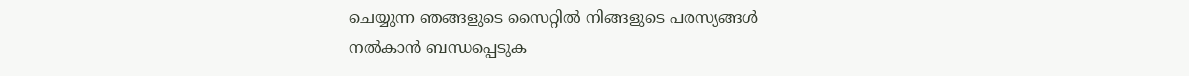ചെയ്യുന്ന ഞങ്ങളുടെ സൈറ്റിൽ നിങ്ങളുടെ പരസ്യങ്ങൾ നൽകാൻ ബന്ധപ്പെടുക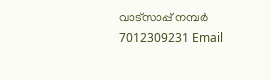വാട്സാപ്പ് നമ്പർ 7012309231 Email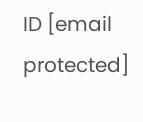ID [email protected]